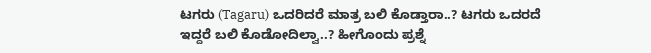ಟಗರು (Tagaru) ಒದರಿದರೆ ಮಾತ್ರ ಬಲಿ ಕೊಡ್ತಾರಾ..? ಟಗರು ಒದರದೆ ಇದ್ದರೆ ಬಲಿ ಕೊಡೋದಿಲ್ವಾ..? ಹೀಗೊಂದು ಪ್ರಶ್ನೆ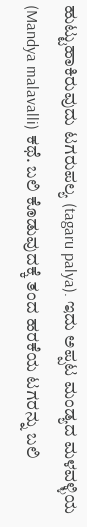ಹುಟ್ಟುಹಾಕಿರುವುದು ಟಗರುಪಲ್ಯ (tagaru palya). ಇದು ಅಪ್ಪಟ ಮಂಡ್ಯದ ಮಳವಳ್ಳಿಯ (Mandya malavalli) ಕಥೆ. ಬಲಿ ಕೊಡುವುದಕ್ಕೆ ತಂದ ಹರಕೆಯ ಟಗರನ್ನು ಬಲಿ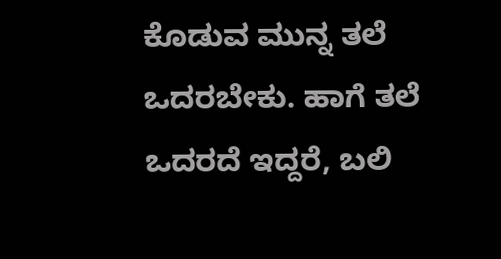ಕೊಡುವ ಮುನ್ನ ತಲೆ ಒದರಬೇಕು. ಹಾಗೆ ತಲೆ ಒದರದೆ ಇದ್ದರೆ, ಬಲಿ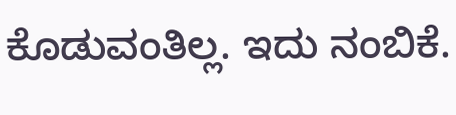ಕೊಡುವಂತಿಲ್ಲ. ಇದು ನಂಬಿಕೆ.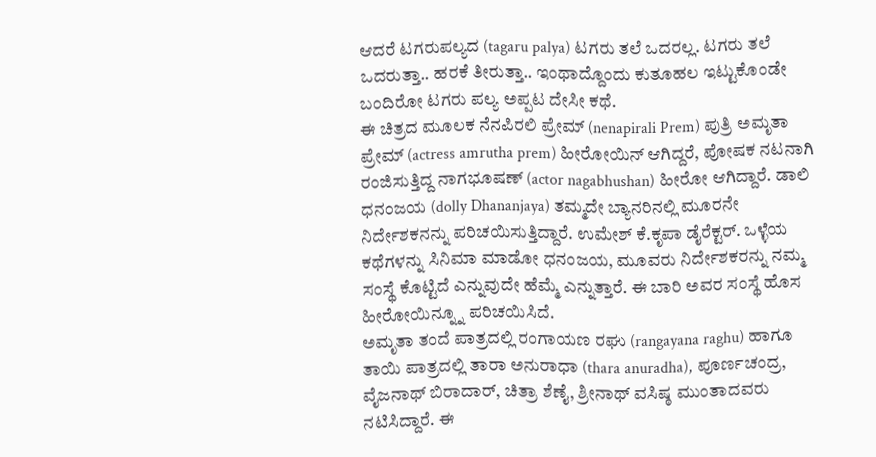ಆದರೆ ಟಗರುಪಲ್ಯದ (tagaru palya) ಟಗರು ತಲೆ ಒದರಲ್ಲ. ಟಗರು ತಲೆ ಒದರುತ್ತಾ.. ಹರಕೆ ತೀರುತ್ತಾ.. ಇಂಥಾದ್ದೊಂದು ಕುತೂಹಲ ಇಟ್ಟುಕೊಂಡೇ ಬಂದಿರೋ ಟಗರು ಪಲ್ಯ ಅಪ್ಪಟ ದೇಸೀ ಕಥೆ.
ಈ ಚಿತ್ರದ ಮೂಲಕ ನೆನಪಿರಲಿ ಪ್ರೇಮ್ (nenapirali Prem) ಪುತ್ರಿ ಅಮೃತಾ ಪ್ರೇಮ್ (actress amrutha prem) ಹೀರೋಯಿನ್ ಆಗಿದ್ದರೆ, ಪೋಷಕ ನಟನಾಗಿ ರಂಜಿಸುತ್ತಿದ್ದ ನಾಗಭೂಷಣ್ (actor nagabhushan) ಹೀರೋ ಆಗಿದ್ದಾರೆ. ಡಾಲಿ ಧನಂಜಯ (dolly Dhananjaya) ತಮ್ಮದೇ ಬ್ಯಾನರಿನಲ್ಲಿ ಮೂರನೇ ನಿರ್ದೇಶಕನನ್ನು ಪರಿಚಯಿಸುತ್ತಿದ್ದಾರೆ. ಉಮೇಶ್ ಕೆ.ಕೃಪಾ ಡೈರೆಕ್ಟರ್. ಒಳ್ಳೆಯ ಕಥೆಗಳನ್ನು ಸಿನಿಮಾ ಮಾಡೋ ಧನಂಜಯ, ಮೂವರು ನಿರ್ದೇಶಕರನ್ನು ನಮ್ಮ ಸಂಸ್ಥೆ ಕೊಟ್ಟಿದೆ ಎನ್ನುವುದೇ ಹೆಮ್ಮೆ ಎನ್ನುತ್ತಾರೆ. ಈ ಬಾರಿ ಅವರ ಸಂಸ್ಥೆ ಹೊಸ ಹೀರೋಯಿನ್ನ್ನೂ ಪರಿಚಯಿಸಿದೆ.
ಅಮೃತಾ ತಂದೆ ಪಾತ್ರದಲ್ಲಿ ರಂಗಾಯಣ ರಘು (rangayana raghu) ಹಾಗೂ ತಾಯಿ ಪಾತ್ರದಲ್ಲಿ ತಾರಾ ಅನುರಾಧಾ (thara anuradha), ಪೂರ್ಣಚಂದ್ರ, ವೈಜನಾಥ್ ಬಿರಾದಾರ್, ಚಿತ್ರಾ ಶೆಣೈ, ಶ್ರೀನಾಥ್ ವಸಿಷ್ಠ ಮುಂತಾದವರು ನಟಿಸಿದ್ದಾರೆ. ಈ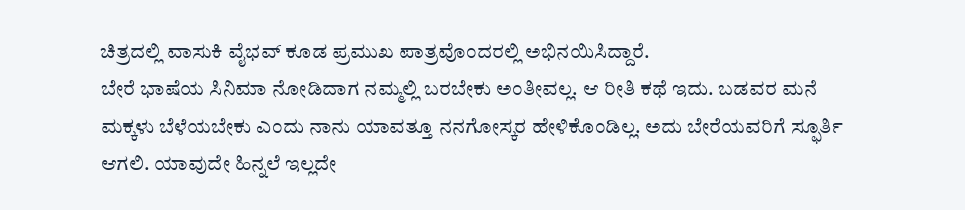ಚಿತ್ರದಲ್ಲಿ ವಾಸುಕಿ ವೈಭವ್ ಕೂಡ ಪ್ರಮುಖ ಪಾತ್ರವೊಂದರಲ್ಲಿ ಅಭಿನಯಿಸಿದ್ದಾರೆ.
ಬೇರೆ ಭಾಷೆಯ ಸಿನಿಮಾ ನೋಡಿದಾಗ ನಮ್ಮಲ್ಲಿ ಬರಬೇಕು ಅಂತೀವಲ್ಲ. ಆ ರೀತಿ ಕಥೆ ಇದು. ಬಡವರ ಮನೆ ಮಕ್ಕಳು ಬೆಳೆಯಬೇಕು ಎಂದು ನಾನು ಯಾವತ್ತೂ ನನಗೋಸ್ಕರ ಹೇಳಿಕೊಂಡಿಲ್ಲ. ಅದು ಬೇರೆಯವರಿಗೆ ಸ್ಫೂರ್ತಿ ಆಗಲಿ. ಯಾವುದೇ ಹಿನ್ನಲೆ ಇಲ್ಲದೇ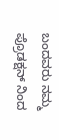ಬಂದವರು ನಮ್ಮ ಪ್ರೊಡಕ್ಷನ್ ನಿಂದ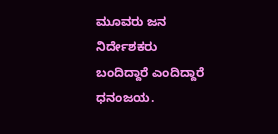ಮೂವರು ಜನ ನಿರ್ದೇಶಕರು ಬಂದಿದ್ದಾರೆ ಎಂದಿದ್ದಾರೆ ಧನಂಜಯ.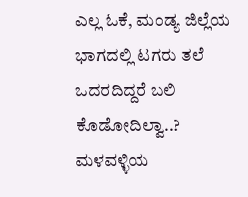ಎಲ್ಲ ಓಕೆ, ಮಂಡ್ಯ ಜಿಲ್ಲೆಯ ಭಾಗದಲ್ಲಿ ಟಗರು ತಲೆ ಒದರದಿದ್ದರೆ ಬಲಿ ಕೊಡೋದಿಲ್ವಾ..? ಮಳವಳ್ಳಿಯ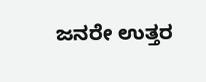ಜನರೇ ಉತ್ತರ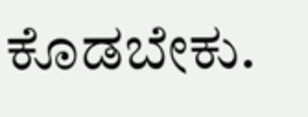ಕೊಡಬೇಕು.